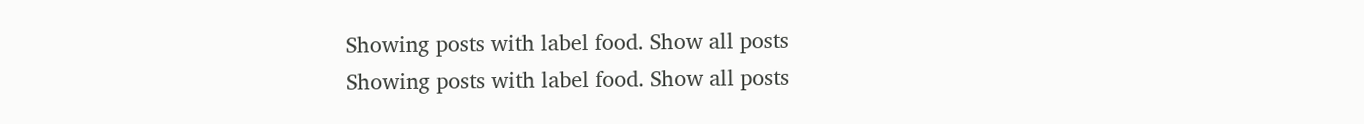Showing posts with label food. Show all posts
Showing posts with label food. Show all posts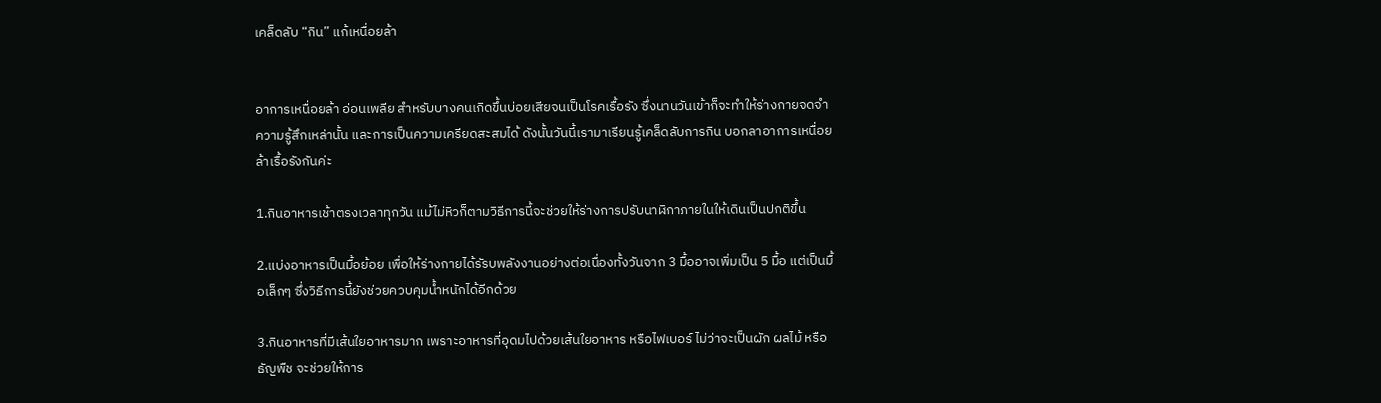เคล็ดลับ “กิน” แก้เหนื่อยล้า


อาการเหนื่อยล้า อ่อนเพลีย สำหรับบางคนเกิดขึ้นบ่อยเสียจนเป็นโรคเรื้อรัง ซึ่งนานวันเข้าก็จะทำให้ร่างกายจดจำความรู้สึกเหล่านั้น และการเป็นความเครียดสะสมได้ ดังนั้นวันนี้เรามาเรียนรู้เคล็ดลับการกิน บอกลาอาการเหนื่อยล้าเรื้อรังกันค่ะ

1.กินอาหารเช้าตรงเวลาทุกวัน แม้ไม่หิวก็ตามวิธีการนี้จะช่วยให้ร่างการปรับนาฬิกาภายในให้เดินเป็นปกติขึ้น

2.แบ่งอาหารเป็นมื้อย้อย เพื่อให้ร่างกายได้รัรบพลังงานอย่างต่อเนื่องทั้งวันจาก 3 มื้ออาจเพิ่มเป็น 5 มื้อ แต่เป็นมื้อเล็กๆ ซึ่งวิธีการนี้ยังช่วยควบคุมน้ำหนักได้อีกด้วย

3.กินอาหารที่มีเส้นใยอาหารมาก เพราะอาหารที่อุดมไปด้วยเส้นใยอาหาร หรือไฟเบอร์ ไม่ว่าจะเป็นผัก ผลไม้ หรือธัญพืช จะช่วยให้การ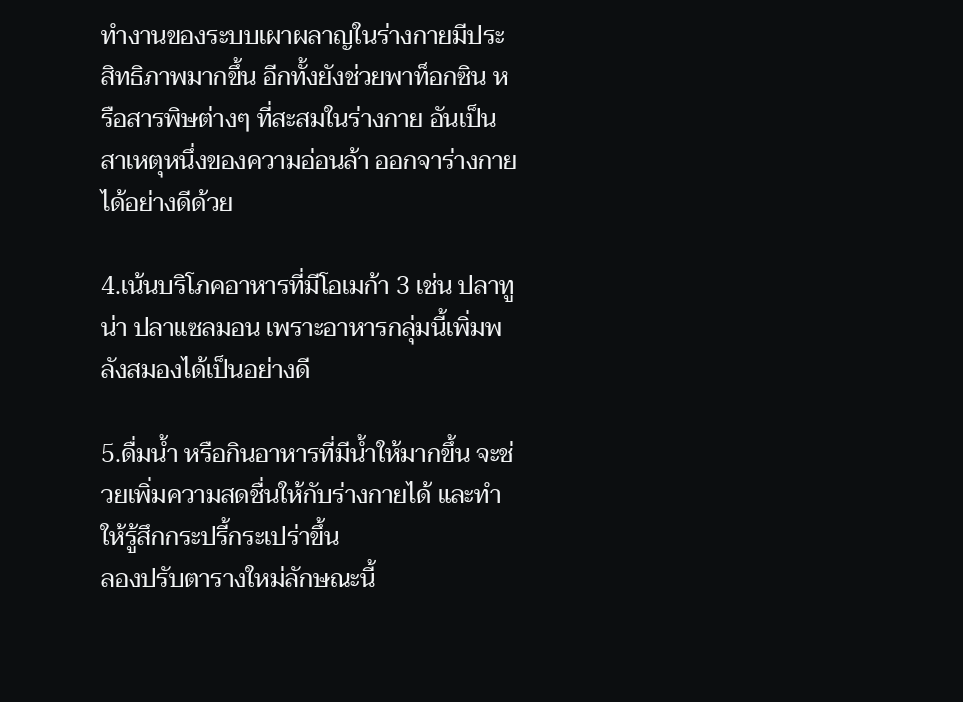ทำงานของระบบเผาผลาญในร่างกายมีประสิทธิภาพมากขึ้น อีกทั้งยังช่วยพาท็อกซิน หรือสารพิษต่างๆ ที่สะสมในร่างกาย อันเป็นสาเหตุหนึ่งของความอ่อนล้า ออกจาร่างกายได้อย่างดีด้วย

4.เน้นบริโภคอาหารที่มีโอเมก้า 3 เช่น ปลาทูน่า ปลาแซลมอน เพราะอาหารกลุ่มนี้เพิ่มพลังสมองได้เป็นอย่างดี

5.ดื่มน้ำ หรือกินอาหารที่มีน้ำให้มากขึ้น จะช่วยเพิ่มความสดชื่นให้กับร่างกายได้ และทำให้รู้สึกกระปรี้กระเปร่าขึ้น
ลองปรับตารางใหม่ลักษณะนี้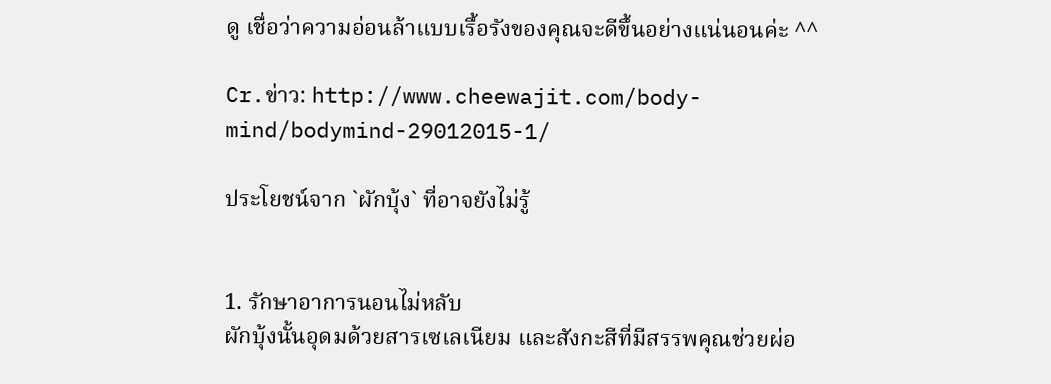ดู เชื่อว่าความอ่อนล้าแบบเรื้อรังของคุณจะดีขึ้นอย่างแน่นอนค่ะ ^^

Cr.ข่าว: http://www.cheewajit.com/body-mind/bodymind-29012015-1/

ประโยชน์จาก `ผักบุ้ง` ที่อาจยังไม่รู้


1. รักษาอาการนอนไม่หลับ
ผักบุ้งนั้นอุดมด้วยสารเซเลเนียม และสังกะสีที่มีสรรพคุณช่วยผ่อ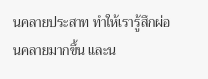นคลายประสาท ทำให้เรารู้สึกผ่อนคลายมากขึ้น และน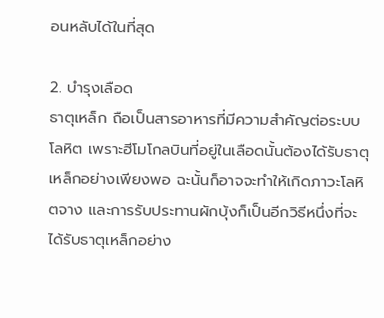อนหลับได้ในที่สุด

2. บำรุงเลือด
ธาตุเหล็ก ถือเป็นสารอาหารที่มีความสำคัญต่อระบบโลหิต เพราะฮีโมโกลบินที่อยู่ในเลือดนั้นต้องได้รับธาตุเหล็กอย่างเพียงพอ ฉะนั้นก็อาจจะทำให้เกิดภาวะโลหิตจาง และการรับประทานผักบุ้งก็เป็นอีกวิธีหนึ่งที่จะได้รับธาตุเหล็กอย่าง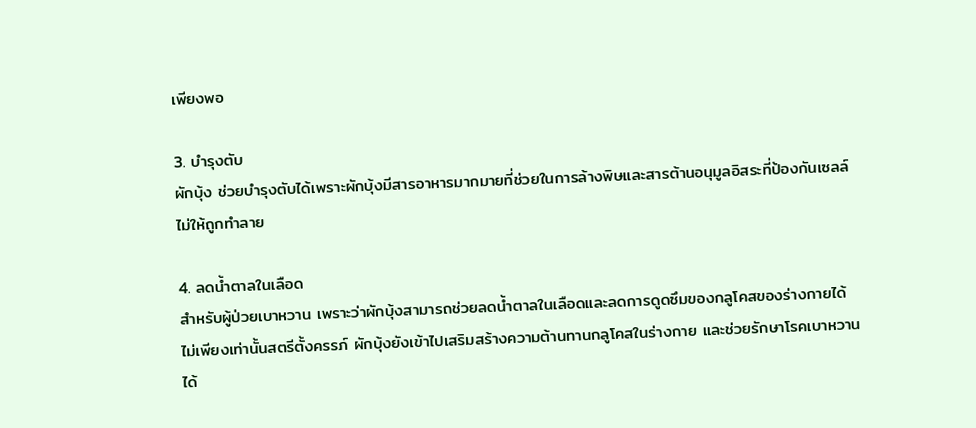เพียงพอ

3. บำรุงตับ
ผักบุ้ง ช่วยบำรุงตับได้เพราะผักบุ้งมีสารอาหารมากมายที่ช่วยในการล้างพิษและสารต้านอนุมูลอิสระที่ป้องกันเซลล์ไม่ให้ถูกทำลาย

4. ลดน้ำตาลในเลือด
สำหรับผู้ป่วยเบาหวาน เพราะว่าผักบุ้งสามารถช่วยลดน้ำตาลในเลือดและลดการดูดซึมของกลูโคสของร่างกายได้ ไม่เพียงเท่านั้นสตรีตั้งครรภ์ ผักบุ้งยังเข้าไปเสริมสร้างความต้านทานกลูโคสในร่างกาย และช่วยรักษาโรคเบาหวานได้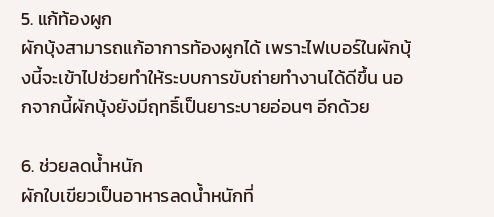5. แก้ท้องผูก
ผักบุ้งสามารถแก้อาการท้องผูกได้ เพราะไฟเบอร์ในผักบุ้งนี้จะเข้าไปช่วยทำให้ระบบการขับถ่ายทำงานได้ดีขึ้น นอกจากนี้ผักบุ้งยังมีฤทธิ์เป็นยาระบายอ่อนๆ อีกด้วย

6. ช่วยลดน้ำหนัก
ผักใบเขียวเป็นอาหารลดน้ำหนักที่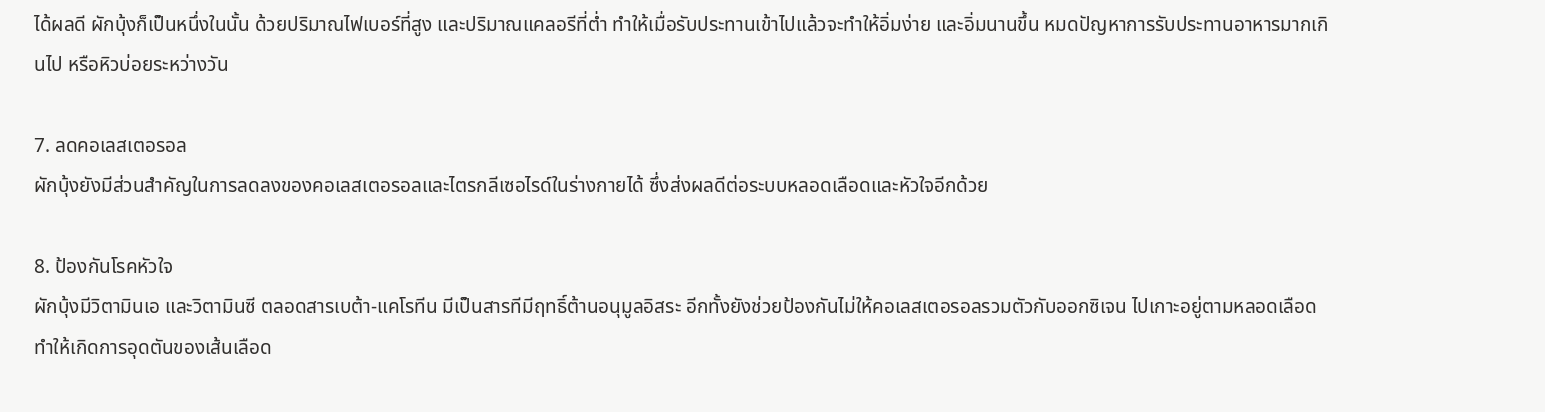ได้ผลดี ผักบุ้งก็เป็นหนึ่งในนั้น ด้วยปริมาณไฟเบอร์ที่สูง และปริมาณแคลอรีที่ต่ำ ทำให้เมื่อรับประทานเข้าไปแล้วจะทำให้อิ่มง่าย และอิ่มนานขึ้น หมดปัญหาการรับประทานอาหารมากเกินไป หรือหิวบ่อยระหว่างวัน

7. ลดคอเลสเตอรอล
ผักบุ้งยังมีส่วนสำคัญในการลดลงของคอเลสเตอรอลและไตรกลีเซอไรด์ในร่างกายได้ ซึ่งส่งผลดีต่อระบบหลอดเลือดและหัวใจอีกด้วย

8. ป้องกันโรคหัวใจ
ผักบุ้งมีวิตามินเอ และวิตามินซี ตลอดสารเบต้า-แคโรทีน มีเป็นสารทีมีฤทธิ์ต้านอนุมูลอิสระ อีกทั้งยังช่วยป้องกันไม่ให้คอเลสเตอรอลรวมตัวกับออกซิเจน ไปเกาะอยู่ตามหลอดเลือด ทำให้เกิดการอุดตันของเส้นเลือด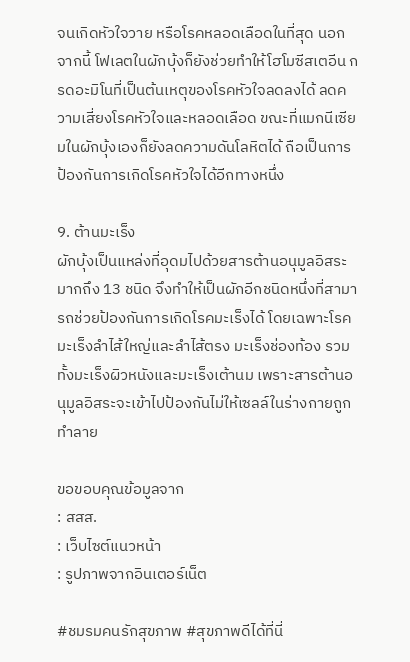จนเกิดหัวใจวาย หรือโรคหลอดเลือดในที่สุด นอกจากนี้ โฟเลตในผักบุ้งก็ยังช่วยทำให้โฮโมซีสเตอีน กรดอะมิโนที่เป็นต้นเหตุของโรคหัวใจลดลงได้ ลดความเสี่ยงโรคหัวใจและหลอดเลือด ขณะที่แมกนีเซียมในผักบุ้งเองก็ยังลดความดันโลหิตได้ ถือเป็นการป้องกันการเกิดโรคหัวใจได้อีกทางหนึ่ง

9. ต้านมะเร็ง
ผักบุ้งเป็นแหล่งที่อุดมไปด้วยสารต้านอนุมูลอิสระมากถึง 13 ชนิด จึงทำให้เป็นผักอีกชนิดหนึ่งที่สามารถช่วยป้องกันการเกิดโรคมะเร็งได้ โดยเฉพาะโรคมะเร็งลำไส้ใหญ่และลำไส้ตรง มะเร็งช่องท้อง รวมทั้งมะเร็งผิวหนังและมะเร็งเต้านม เพราะสารต้านอนุมูลอิสระจะเข้าไปป้องกันไม่ให้เซลล์ในร่างกายถูกทำลาย

ขอขอบคุณข้อมูลจาก
: สสส.
: เว็บไซต์แนวหน้า
: รูปภาพจากอินเตอร์เน็ต

#ชมรมคนรักสุขภาพ #สุขภาพดีได้ที่นี่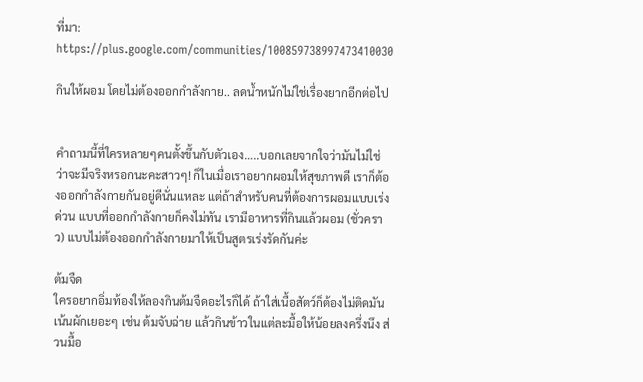ที่มา: https://plus.google.com/communities/100859738997473410030

กินให้ผอม โดยไม่ต้องออกกำลังกาย.. ลดน้ำหนักไม่ใช่เรื่องยากอีกต่อไป


คำถามนี้ที่ใครหลายๆคนตั้งขึ้นกับตัวเอง…..บอกเลยจากใจว่ามันไม่ใช่ ว่าจะมีจริงหรอกนะคะสาวๆ! ก็ในเมื่อเราอยากผอมให้สุขภาพดี เราก็ต้องออกกำลังกายกันอยู่ดีนั่นแหละ แต่ถ้าสำหรับคนที่ต้องการผอมแบบเร่งด่วน แบบที่ออกกำลังกายก็คงไม่ทัน เรามีอาหารที่กินแล้วผอม (ชั่วคราว) แบบไม่ต้องออกกำลังกายมาให้เป็นสูตรเร่งรัดกันค่ะ

ต้มจืด
ใครอยากอิ่มท้องให้ลองกินต้มจืดอะไรก็ได้ ถ้าใส่เนื้อสัตว์ก็ต้องไม่ติดมัน เน้นผักเยอะๆ เช่น ต้มจับฉ่าย แล้วกินข้าวในแต่ละมื้อให้น้อยลงครึ่งนึง ส่วนมื้อ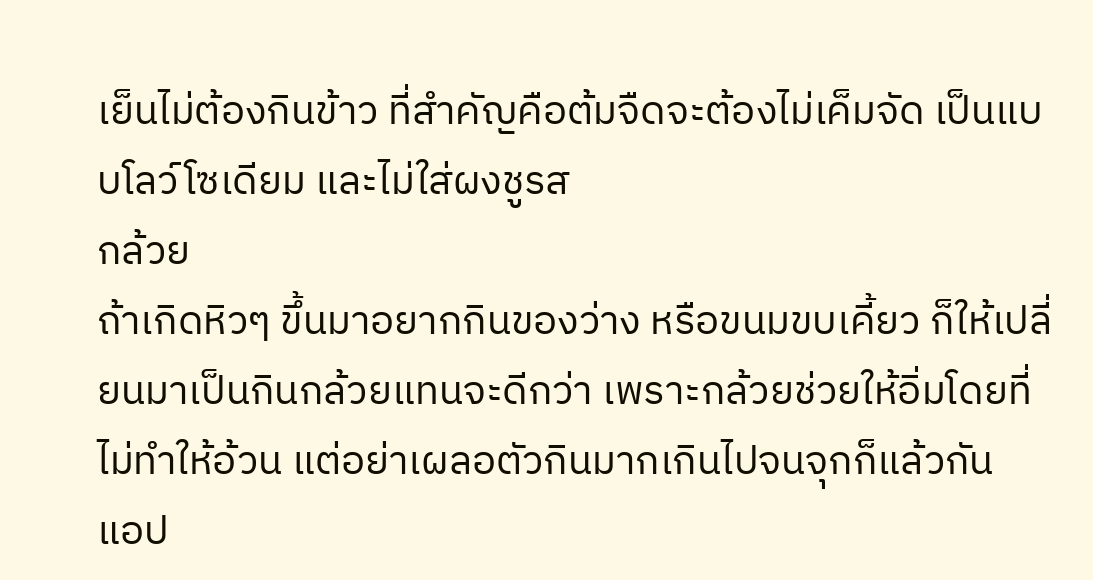เย็นไม่ต้องกินข้าว ที่สำคัญคือต้มจืดจะต้องไม่เค็มจัด เป็นแบบโลว์โซเดียม และไม่ใส่ผงชูรส
กล้วย
ถ้าเกิดหิวๆ ขึ้นมาอยากกินของว่าง หรือขนมขบเคี้ยว ก็ให้เปลี่ยนมาเป็นกินกล้วยแทนจะดีกว่า เพราะกล้วยช่วยให้อิ่มโดยที่ไม่ทำให้อ้วน แต่อย่าเผลอตัวกินมากเกินไปจนจุกก็แล้วกัน
แอป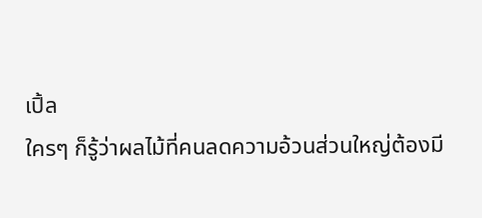เปิ้ล
ใครๆ ก็รู้ว่าผลไม้ที่คนลดความอ้วนส่วนใหญ่ต้องมี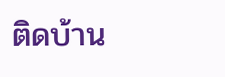ติดบ้าน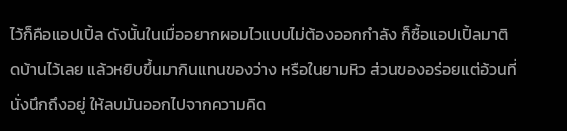ไว้ก็คือแอปเปิ้ล ดังนั้นในเมื่ออยากผอมไวแบบไม่ต้องออกกำลัง ก็ซื้อแอปเปิ้ลมาติดบ้านไว้เลย แล้วหยิบขึ้นมากินแทนของว่าง หรือในยามหิว ส่วนของอร่อยแต่อ้วนที่นั่งนึกถึงอยู่ ให้ลบมันออกไปจากความคิด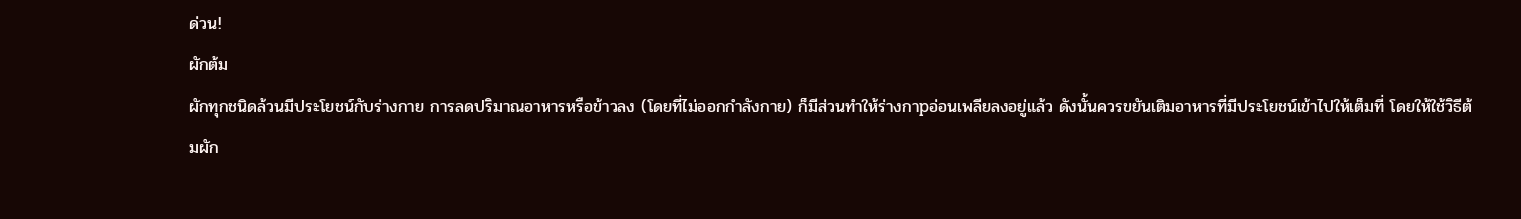ด่วน!
ผักต้ม
ผักทุกชนิดล้วนมีประโยชน์กับร่างกาย การลดปริมาณอาหารหรือข้าวลง (โดยที่ไม่ออกกำลังกาย) ก็มีส่วนทำให้ร่างกาpอ่อนเพลียลงอยู่แล้ว ดังนั้นควรขยันเติมอาหารที่มีประโยชน์เข้าไปให้เต็มที่ โดยให้ใช้วิธีต้มผัก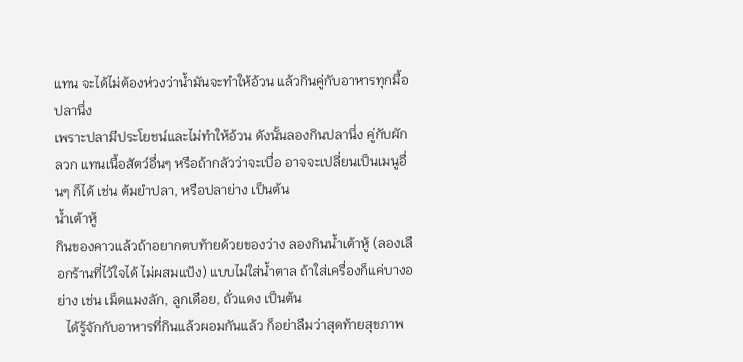แทน จะได้ไม่ต้องห่วงว่าน้ำมันจะทำให้อ้วน แล้วกินคู่กับอาหารทุกมื้อ
ปลานึ่ง
เพราะปลามีประโยชน์และไม่ทำให้อ้วน ดังนั้นลองกินปลานึ่ง คู่กับผักลวก แทนเนื้อสัตว์อื่นๆ หรือถ้ากลัวว่าจะเบื่อ อาจจะเปลี่ยนเป็นเมนูอื่นๆ ก็ได้ เช่น ต้มยำปลา, หรือปลาย่าง เป็นต้น
น้ำเต้าหู้
กินของคาวแล้วถ้าอยากตบท้ายด้วยของว่าง ลองกินน้ำเต้าหู้ (ลองเลือกร้านที่ไว้ใจได้ ไม่ผสมแป้ง) แบบไม่ใส่น้ำตาล ถ้าใส่เครื่องก็แค่บางอย่าง เช่น เม็ดแมงลัก, ลูกเดือย, ถั่วแดง เป็นต้น
   ได้รู้จักกับอาหารที่กินแล้วผอมกันแล้ว ก็อย่าลืมว่าสุดท้ายสุขภาพ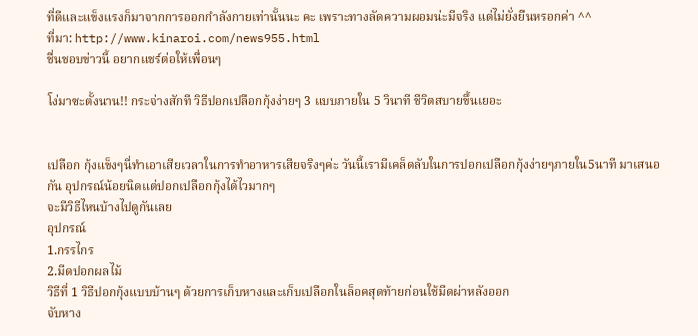ที่ดีและแข็งแรงก็มาจากการออกกำลังกายเท่านั้นนะ คะ เพราะทางลัดความผอมน่ะมีจริง แต่ไม่ยั่งยืนหรอกค่า ^^
ที่มา: http://www.kinaroi.com/news955.html
ชื่นชอบข่าวนี้ อยากแชร์ต่อให้เพื่อนๆ

โง่มาซะตั้งนาน!! กระจ่างสักที วิธีปอกเปลือกกุ้งง่ายๆ 3 แบบภายใน 5 วินาที ชีวิตสบายขึ้นเยอะ


เปลือก กุ้งแข็งๆนี่ทำเอาเสียเวลาในการทำอาหารเสียจริงๆค่ะ วันนี้เรามีเคล็ดลับในการปอกเปลือกกุ้งง่ายๆภายใน5นาที มาเสนอกัน อุปกรณ์น้อยนิดแต่ปอกเปลือกกุ้งได้ไวมากๆ
จะมีวิธีไหนบ้างไปดูกันเลย
อุปกรณ์
1.กรรไกร
2.มีดปอกผลไม้
วิธีที่ 1 วิธีปอกกุ้งแบบบ้านๆ ด้วยการเก็บหางและเก็บเปลือกในล็อคสุดท้ายก่อนใช้มีดผ่าหลังออก
จับหาง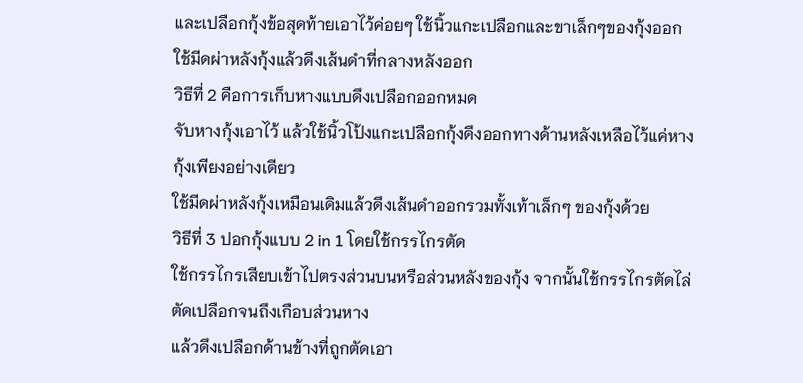และเปลือกกุ้งข้อสุดท้ายเอาไว้ค่อยๆ ใช้นิ้วแกะเปลือกและขาเล็กๆของกุ้งออก
ใช้มีดผ่าหลังกุ้งแล้วดึงเส้นดำที่กลางหลังออก
วิธีที่ 2 คือการเก็บหางแบบดึงเปลือกออกหมด
จับหางกุ้งเอาไว้ แล้วใช้นิ้วโป้งแกะเปลือกกุ้งดึงออกทางด้านหลังเหลือไว้แค่หางกุ้งเพียงอย่างเดียว
ใช้มีดผ่าหลังกุ้งเหมือนเดิมแล้วดึงเส้นดำออกรวมทั้งเท้าเล็กๆ ของกุ้งด้วย
วิธีที่ 3 ปอกกุ้งแบบ 2 in 1 โดยใช้กรรไกรตัด
ใช้กรรไกรเสียบเข้าไปตรงส่วนบนหรือส่วนหลังของกุ้ง จากนั้นใช้กรรไกรตัดไล่ตัดเปลือกจนถึงเกือบส่วนหาง
แล้วดึงเปลือกด้านข้างที่ถูกตัดเอา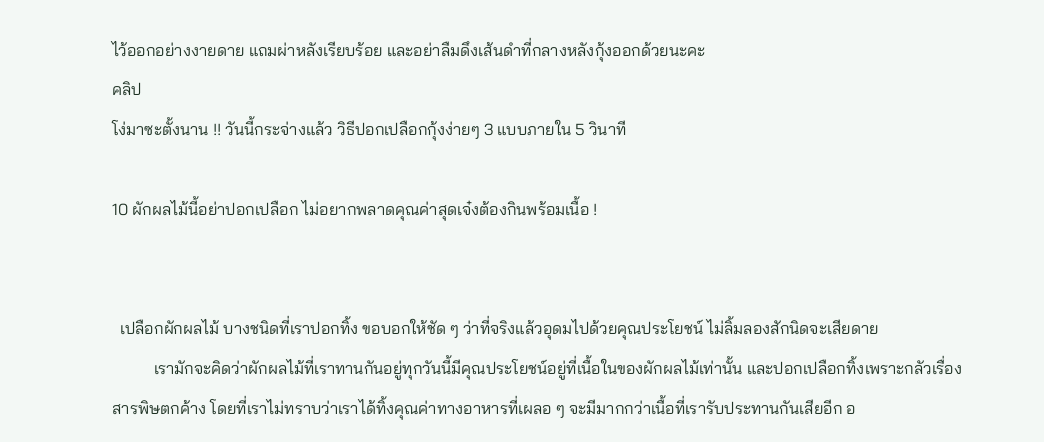ไว้ออกอย่างงายดาย แถมผ่าหลังเรียบร้อย และอย่าลืมดึงเส้นดำที่กลางหลังกุ้งออกด้วยนะคะ
คลิป
โง่มาซะตั้งนาน !! วันนี้กระจ่างแล้ว วิธีปอกเปลือกกุ้งง่ายๆ 3 แบบภายใน 5 วินาที

10 ผักผลไม้นี้อย่าปอกเปลือก ไม่อยากพลาดคุณค่าสุดเจ๋งต้องกินพร้อมเนื้อ !


  เปลือกผักผลไม้ บางชนิดที่เราปอกทิ้ง ขอบอกให้ชัด ๆ ว่าที่จริงแล้วอุดมไปด้วยคุณประโยชน์ ไม่ลิ้มลองสักนิดจะเสียดาย
          เรามักจะคิดว่าผักผลไม้ที่เราทานกันอยู่ทุกวันนี้มีคุณประโยชน์อยู่ที่เนื้อในของผักผลไม้เท่านั้น และปอกเปลือกทิ้งเพราะกลัวเรื่องสารพิษตกค้าง โดยที่เราไม่ทราบว่าเราได้ทิ้งคุณค่าทางอาหารที่เผลอ ๆ จะมีมากกว่าเนื้อที่เรารับประทานกันเสียอีก อ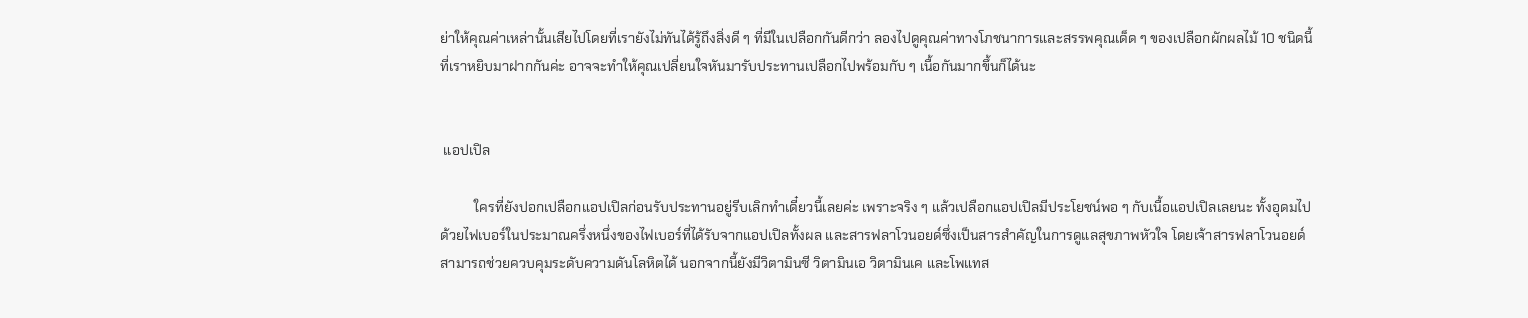ย่าให้คุณค่าเหล่านั้นเสียไปโดยที่เรายังไม่ทันได้รู้ถึงสิ่งดี ๆ ที่มีในเปลือกกันดีกว่า ลองไปดูคุณค่าทางโภชนาการและสรรพคุณเด็ด ๆ ของเปลือกผักผลไม้ 10 ชนิดนี้ที่เราหยิบมาฝากกันค่ะ อาจจะทำให้คุณเปลี่ยนใจหันมารับประทานเปลือกไปพร้อมกับ ๆ เนื้อกันมากขึ้นก็ได้นะ


 แอปเปิล

          ใครที่ยังปอกเปลือกแอปเปิลก่อนรับประทานอยู่รีบเลิกทำเดี๋ยวนี้เลยค่ะ เพราะจริง ๆ แล้วเปลือกแอปเปิลมีประโยชน์พอ ๆ กับเนื้อแอปเปิลเลยนะ ทั้งอุดมไปด้วยไฟเบอร์ในประมาณครึ่งหนึ่งของไฟเบอร์ที่ได้รับจากแอปเปิลทั้งผล และสารฟลาโวนอยด์ซึ่งเป็นสารสำคัญในการดูแลสุขภาพหัวใจ โดยเจ้าสารฟลาโวนอยด์สามารถช่วยควบคุมระดับความดันโลหิตได้ นอกจากนี้ยังมีวิตามินซี วิตามินเอ วิตามินเค และโพแทส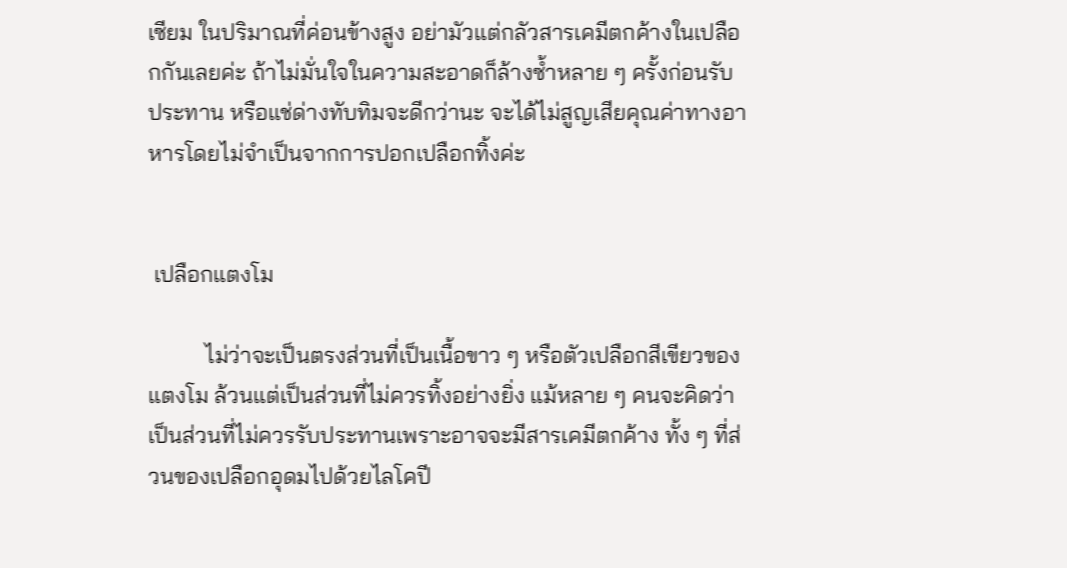เซียม ในปริมาณที่ค่อนข้างสูง อย่ามัวแต่กลัวสารเคมีตกค้างในเปลือกกันเลยค่ะ ถ้าไม่มั่นใจในความสะอาดก็ล้างซ้ำหลาย ๆ ครั้งก่อนรับประทาน หรือแช่ด่างทับทิมจะดีกว่านะ จะได้ไม่สูญเสียคุณค่าทางอาหารโดยไม่จำเป็นจากการปอกเปลือกทิ้งค่ะ


 เปลือกแตงโม

          ไม่ว่าจะเป็นตรงส่วนที่เป็นเนื้อขาว ๆ หรือตัวเปลือกสีเขียวของแตงโม ล้วนแต่เป็นส่วนที่ไม่ควรทิ้งอย่างยิ่ง แม้หลาย ๆ คนจะคิดว่าเป็นส่วนที่ไม่ควรรับประทานเพราะอาจจะมีสารเคมีตกค้าง ทั้ง ๆ ที่ส่วนของเปลือกอุดมไปด้วยไลโคปี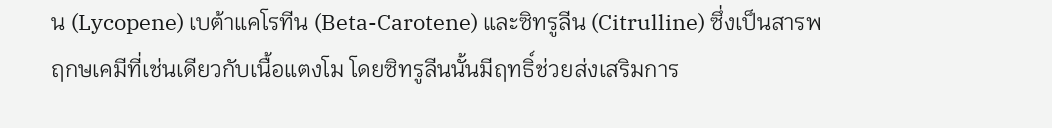น (Lycopene) เบต้าแคโรทีน (Beta-Carotene) และซิทรูลีน (Citrulline) ซึ่งเป็นสารพฤกษเคมีที่เช่นเดียวกับเนื้อแตงโม โดยซิทรูลีนนั้นมีฤทธิ์ช่วยส่งเสริมการ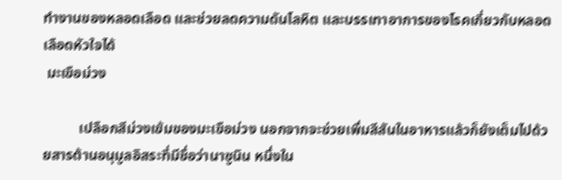ทำงานของหลอดเลือด และช่วยลดความดันโลหิต และบรรเทาอาการของโรคเกี่ยวกับหลอดเลือดหัวใจได้
 มะเขือม่วง

          เปลือกสีม่วงเข้มของมะเขือม่วง นอกจากจะช่วยเพิ่มสีสันในอาหารแล้วก็ยังเต็มไปด้วยสารต้านอนุมูลอิสระที่มีชื่อว่านาซูนิน หนึ่งใน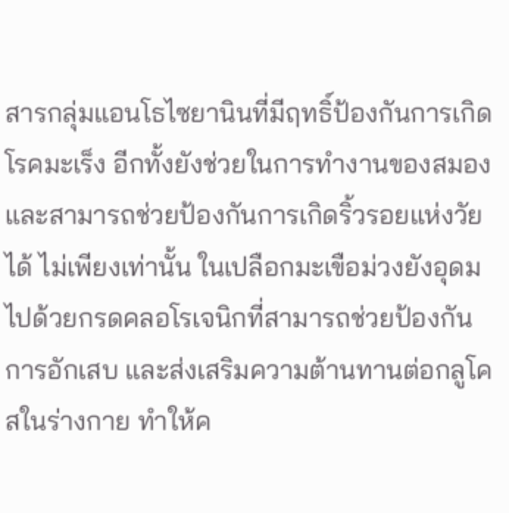สารกลุ่มแอนโธไซยานินที่มีฤทธิ์ป้องกันการเกิดโรคมะเร็ง อีกทั้งยังช่วยในการทำงานของสมอง และสามารถช่วยป้องกันการเกิดริ้วรอยแห่งวัยได้ ไม่เพียงเท่านั้น ในเปลือกมะเขือม่วงยังอุดมไปด้วยกรดคลอโรเจนิกที่สามารถช่วยป้องกันการอักเสบ และส่งเสริมความต้านทานต่อกลูโคสในร่างกาย ทำให้ค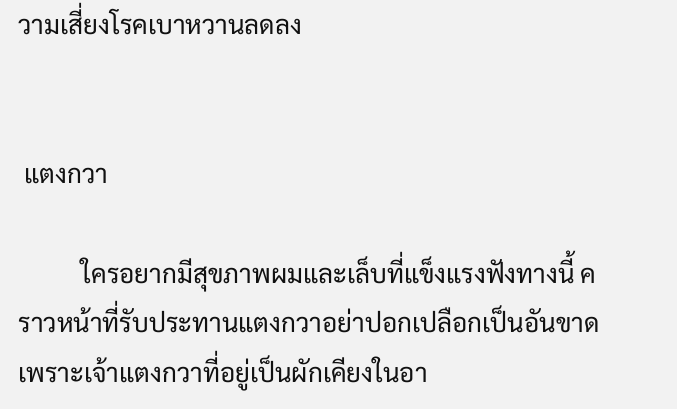วามเสี่ยงโรคเบาหวานลดลง


 แตงกวา

          ใครอยากมีสุขภาพผมและเล็บที่แข็งแรงฟังทางนี้ คราวหน้าที่รับประทานแตงกวาอย่าปอกเปลือกเป็นอันขาด เพราะเจ้าแตงกวาที่อยู่เป็นผักเคียงในอา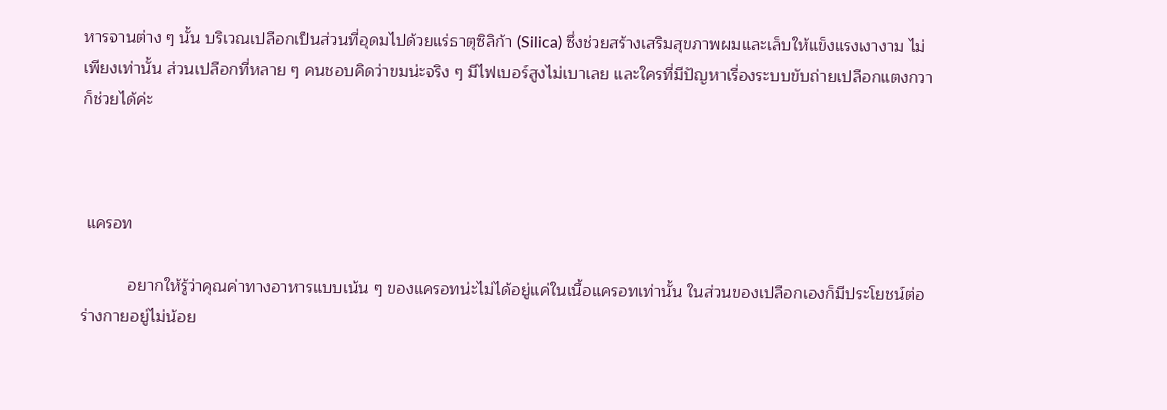หารจานต่าง ๆ นั้น บริเวณเปลือกเป็นส่วนที่อุดมไปด้วยแร่ธาตุซิลิก้า (Silica) ซึ่งช่วยสร้างเสริมสุขภาพผมและเล็บให้แข็งแรงเงางาม ไม่เพียงเท่านั้น ส่วนเปลือกที่หลาย ๆ คนชอบคิดว่าขมน่ะจริง ๆ มีไฟเบอร์สูงไม่เบาเลย และใครที่มีปัญหาเรื่องระบบขับถ่ายเปลือกแตงกวาก็ช่วยได้ค่ะ



 แครอท

          อยากให้รู้ว่าคุณค่าทางอาหารแบบเน้น ๆ ของแครอทน่ะไม่ได้อยู่แค่ในเนื้อแครอทเท่านั้น ในส่วนของเปลือกเองก็มีประโยชน์ต่อร่างกายอยู่ไม่น้อย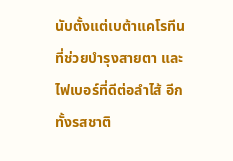นับตั้งแต่เบต้าแคโรทีนที่ช่วยบำรุงสายตา และไฟเบอร์ที่ดีต่อลำไส้ อีกทั้งรสชาติ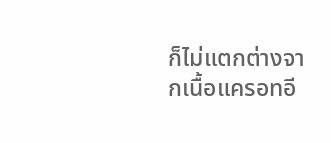ก็ไม่แตกต่างจากเนื้อแครอทอี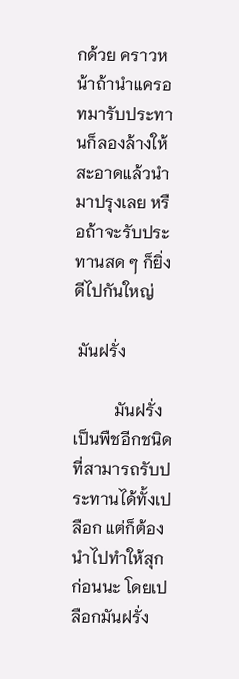กด้วย คราวหน้าถ้านำแครอทมารับประทานก็ลองล้างให้สะอาดแล้วนำมาปรุงเลย หรือถ้าจะรับประทานสด ๆ ก็ยิ่งดีไปกันใหญ่

 มันฝรั่ง

          มันฝรั่งเป็นพืชอีกชนิดที่สามารถรับประทานได้ทั้งเปลือก แต่ก็ต้องนำไปทำให้สุกก่อนนะ โดยเปลือกมันฝรั่ง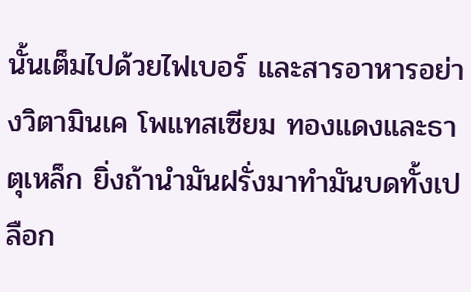นั้นเต็มไปด้วยไฟเบอร์ และสารอาหารอย่างวิตามินเค โพแทสเซียม ทองแดงและธาตุเหล็ก ยิ่งถ้านำมันฝรั่งมาทำมันบดทั้งเปลือก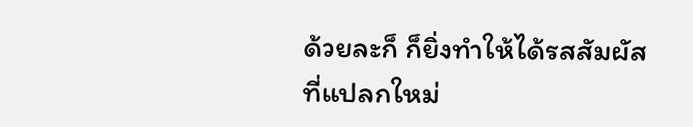ด้วยละก็ ก็ยิ่งทำให้ได้รสสัมผัสที่แปลกใหม่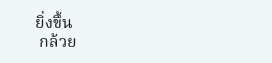ยิ่งขึ้น
 กล้วย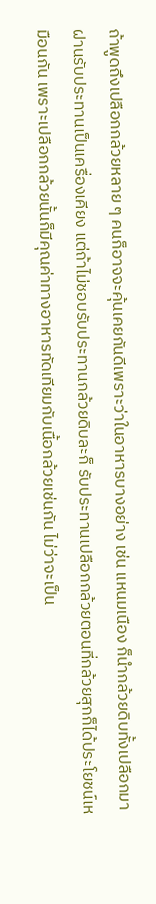ถ้าพูดถึงเปลือกกล้วยหลาย ๆ คนก็อาจจะคุ้นเคยกันดีเพราะว่าในอาหารบางอย่าง เช่น แหนมเนือง ก็นำกล้วยดิบทั้งเปลือกมาฝานรับประทานเป็นเครื่องเคียง แต่ถ้าไม่ชอบรับประทานกล้วยดิบละก็ รับประทานเปลือกกล้วยตอนที่กล้วยสุกก็ได้ประโยชน์เหมือนกัน เพราะเปลือกกล้วยนั้นก็มีคุณค่าทางอาหารทัดเทียมกับเนื้อกล้วยเช่นกัน ไม่ว่าจะเป็น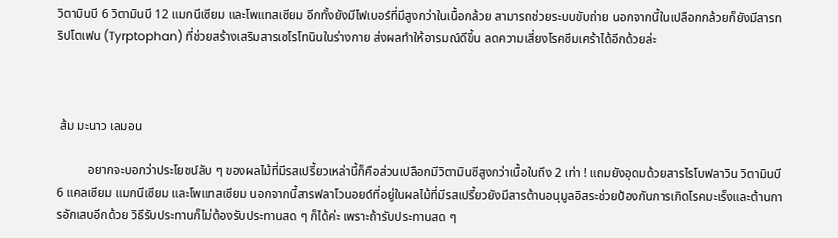วิตามินบี 6 วิตามินบี 12 แมกนีเซียม และโพแทสเซียม อีกทั้งยังมีไฟเบอร์ที่มีสูงกว่าในเนื้อกล้วย สามารถช่วยระบบขับถ่าย นอกจากนี้ในเปลือกกล้วยก็ยังมีสารทริปโตเฟน (Tyrptophan) ที่ช่วยสร้างเสริมสารเซโรโทนินในร่างกาย ส่งผลทำให้อารมณ์ดีขึ้น ลดความเสี่ยงโรคซึมเศร้าได้อีกด้วยล่ะ



 ส้ม มะนาว เลมอน

          อยากจะบอกว่าประโยชน์ลับ ๆ ของผลไม้ที่มีรสเปรี้ยวเหล่านี้ก็คือส่วนเปลือกมีวิตามินซีสูงกว่าเนื้อในถึง 2 เท่า ! แถมยังอุดมด้วยสารไรโบฟลาวิน วิตามินบี 6 แคลเซียม แมกนีเซียม และโพแทสเซียม นอกจากนี้สารฟลาโวนอยด์ที่อยู่ในผลไม้ที่มีรสเปรี้ยวยังมีสารต้านอนุมูลอิสระช่วยป้องกันการเกิดโรคมะเร็งและต้านการอักเสบอีกด้วย วิธีรับประทานก็ไม่ต้องรับประทานสด ๆ ก็ได้ค่ะ เพราะถ้ารับประทานสด ๆ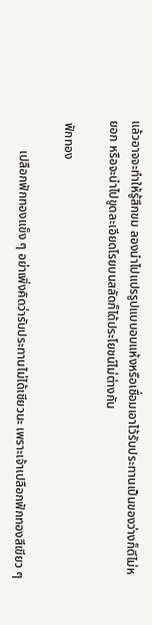แล้วอาจจะทำให้รู้สึกขม ลองนำไปแปรรูปแบบอบแห้งหรือเชื่อมเอาไว้รับประทานเป็นของว่างก็ดีไม่หยอก หรือจะนำไปขูดละเอียดโรยบนสลัดก็ได้ประโยชน์ไม่ต่างกัน

 ฟักทอง

          เปลือกฟักทองแข็ง ๆ อย่าเพิ่งคิดว่ารับประทานไม่ได้เชียวนะ เพราะเจ้าเปลือกฟักทองสีเขียว ๆ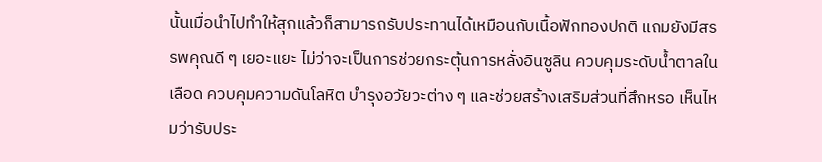นั้นเมื่อนำไปทำให้สุกแล้วก็สามารถรับประทานได้เหมือนกับเนื้อฟักทองปกติ แถมยังมีสรรพคุณดี ๆ เยอะแยะ ไม่ว่าจะเป็นการช่วยกระตุ้นการหลั่งอินซูลิน ควบคุมระดับน้ำตาลในเลือด ควบคุมความดันโลหิต บำรุงอวัยวะต่าง ๆ และช่วยสร้างเสริมส่วนที่สึกหรอ เห็นไหมว่ารับประ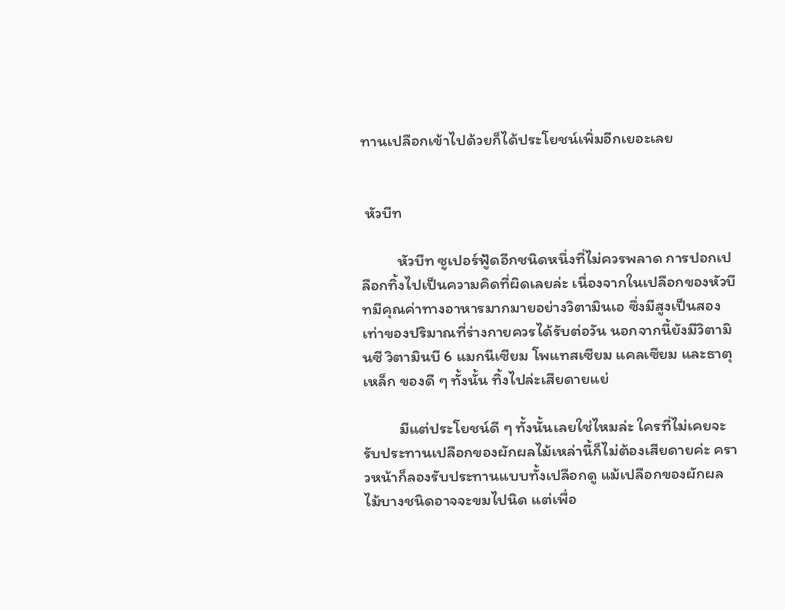ทานเปลือกเข้าไปด้วยก็ได้ประโยชน์เพิ่มอีกเยอะเลย


 หัวบีท

          หัวบีท ซูเปอร์ฟู้ดอีกชนิดหนึ่งที่ไม่ควรพลาด การปอกเปลือกทิ้งไปเป็นความคิดที่ผิดเลยล่ะ เนื่องจากในเปลือกของหัวบีทมีคุณค่าทางอาหารมากมายอย่างวิตามินเอ ซึ่งมีสูงเป็นสองเท่าของปริมาณที่ร่างกายควรได้รับต่อวัน นอกจากนี้ยังมีวิตามินซี วิตามินบี 6 แมกนีเซียม โพแทสเซียม แคลเซียม และธาตุเหล็ก ของดี ๆ ทั้งนั้น ทิ้งไปล่ะเสียดายแย่

          มีแต่ประโยชน์ดี ๆ ทั้งนั้นเลยใช่ไหมล่ะ ใครที่ไม่เคยจะรับประทานเปลือกของผักผลไม้เหล่านี้ก็ไม่ต้องเสียดายค่ะ คราวหน้าก็ลองรับประทานแบบทั้งเปลือกดู แม้เปลือกของผักผลไม้บางชนิดอาจจะขมไปนิด แต่เพื่อ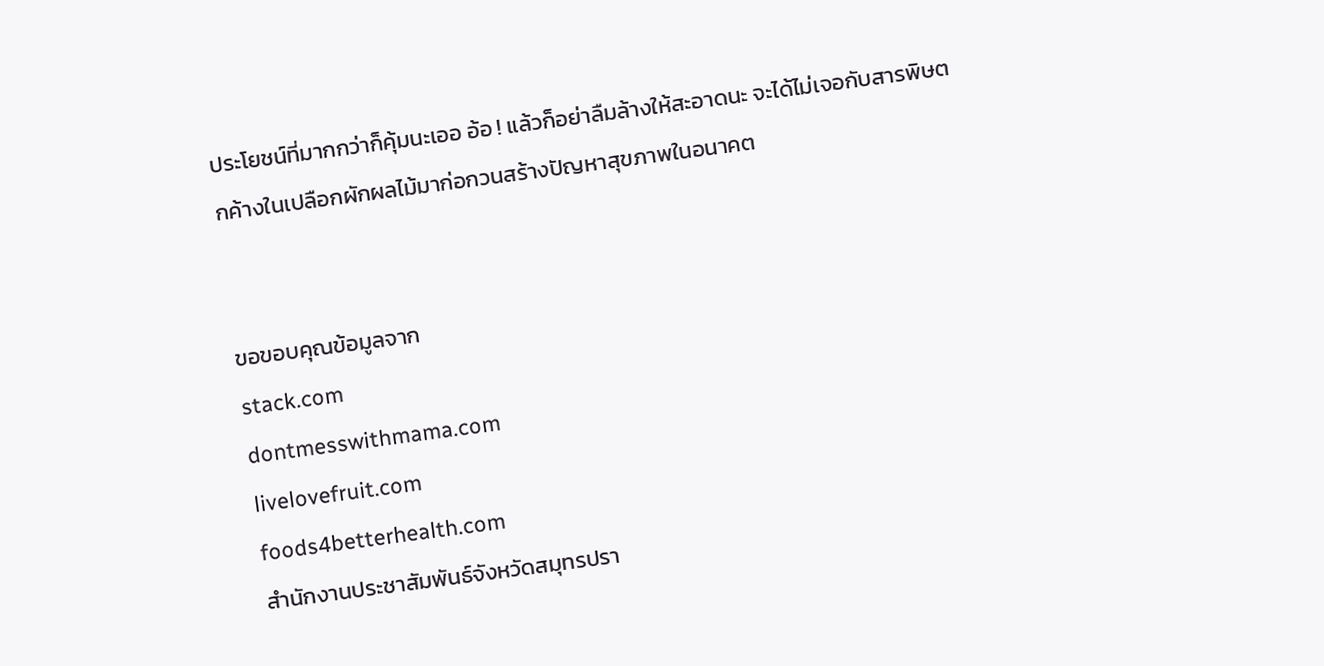ประโยชน์ที่มากกว่าก็คุ้มนะเออ อ้อ ! แล้วก็อย่าลืมล้างให้สะอาดนะ จะได้ไม่เจอกับสารพิษตกค้างในเปลือกผักผลไม้มาก่อกวนสร้างปัญหาสุขภาพในอนาคต


ขอขอบคุณข้อมูลจาก
stack.com
dontmesswithmama.com
livelovefruit.com
foods4betterhealth.com
สำนักงานประชาสัมพันธ์จังหวัดสมุทรปรา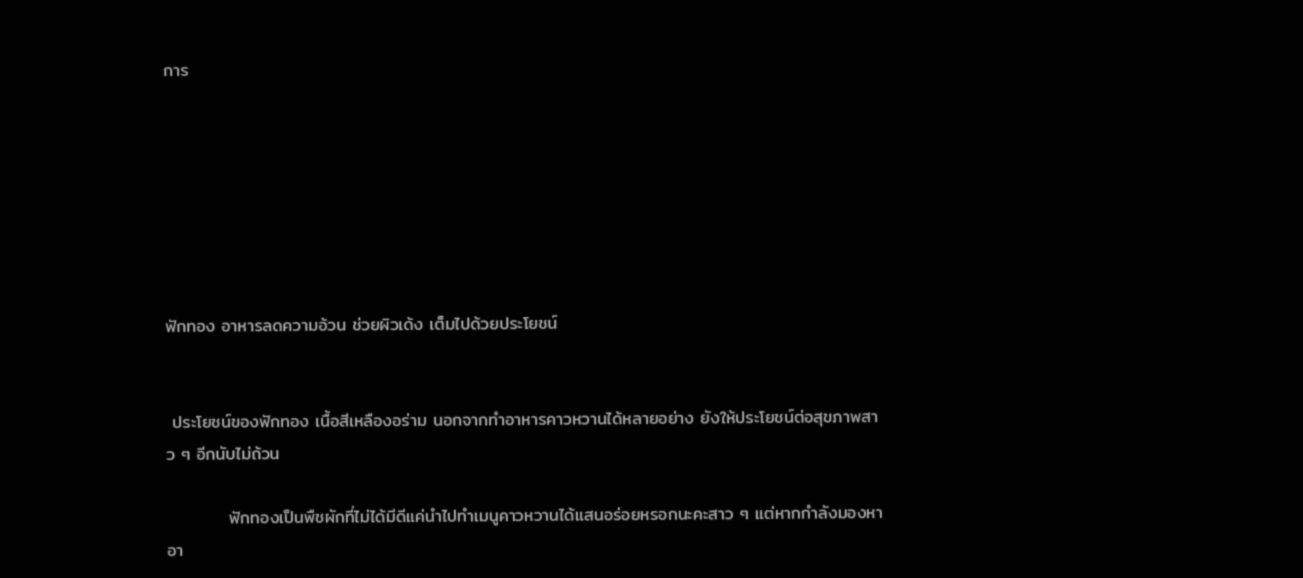การ







ฟักทอง อาหารลดความอ้วน ช่วยผิวเด้ง เต็มไปด้วยประโยชน์


 ประโยชน์ของฟักทอง เนื้อสีเหลืองอร่าม นอกจากทำอาหารคาวหวานได้หลายอย่าง ยังให้ประโยชน์ต่อสุขภาพสาว ๆ อีกนับไม่ถ้วน

          ฟักทองเป็นพืชผักที่ไม่ได้มีดีแค่นำไปทำเมนูคาวหวานได้แสนอร่อยหรอกนะคะสาว ๆ แต่หากกำลังมองหาอา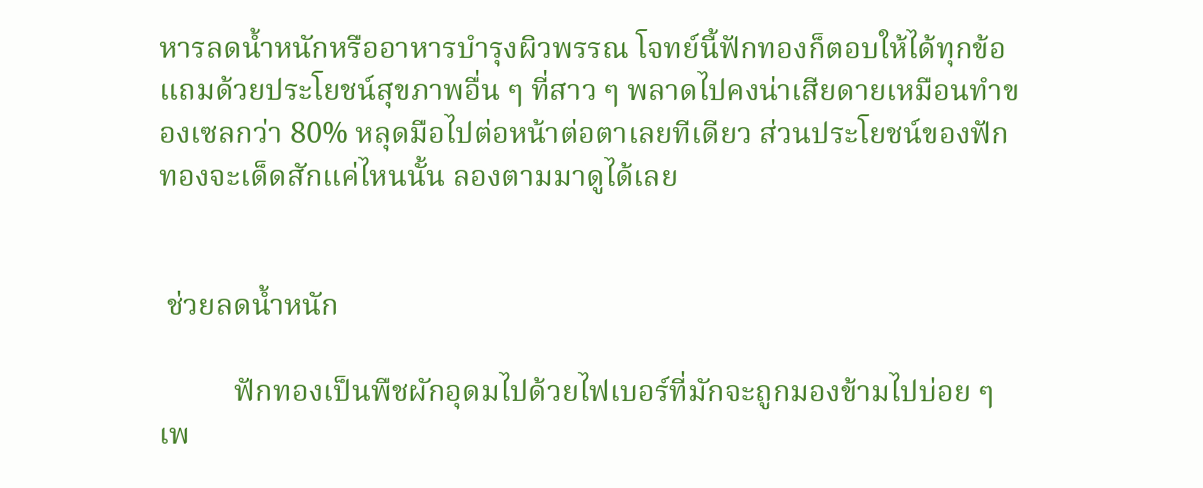หารลดน้ำหนักหรืออาหารบำรุงผิวพรรณ โจทย์นี้ฟักทองก็ตอบให้ได้ทุกข้อ แถมด้วยประโยชน์สุขภาพอื่น ๆ ที่สาว ๆ พลาดไปคงน่าเสียดายเหมือนทำของเซลกว่า 80% หลุดมือไปต่อหน้าต่อตาเลยทีเดียว ส่วนประโยชน์ของฟักทองจะเด็ดสักแค่ไหนนั้น ลองตามมาดูได้เลย


 ช่วยลดน้ำหนัก

          ฟักทองเป็นพืชผักอุดมไปด้วยไฟเบอร์ที่มักจะถูกมองข้ามไปบ่อย ๆ เพ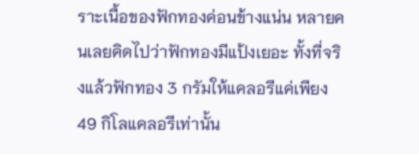ราะเนื้อของฟักทองค่อนข้างแน่น หลายคนเลยคิดไปว่าฟักทองมีแป้งเยอะ ทั้งที่จริงแล้วฟักทอง 3 กรัมให้แคลอรีแค่เพียง 49 กิโลแคลอรีเท่านั้น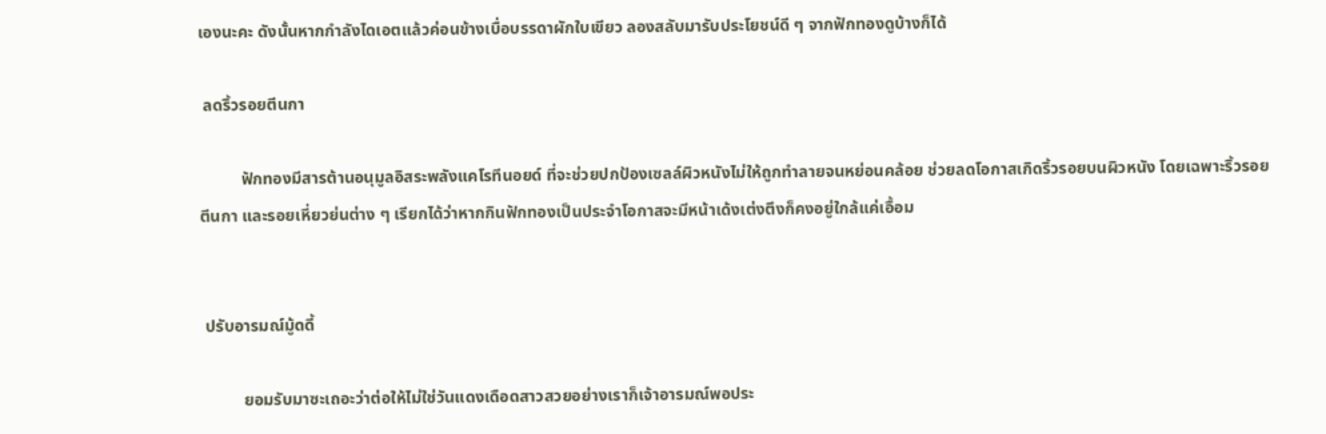เองนะคะ ดังนั้นหากกำลังไดเอตแล้วค่อนข้างเบื่อบรรดาผักใบเขียว ลองสลับมารับประโยชน์ดี ๆ จากฟักทองดูบ้างก็ได้

 ลดริ้วรอยตีนกา

          ฟักทองมีสารต้านอนุมูลอิสระพลังแคโรทีนอยด์ ที่จะช่วยปกป้องเซลล์ผิวหนังไม่ให้ถูกทำลายจนหย่อนคล้อย ช่วยลดโอกาสเกิดริ้วรอยบนผิวหนัง โดยเฉพาะริ้วรอยตีนกา และรอยเหี่ยวย่นต่าง ๆ เรียกได้ว่าหากกินฟักทองเป็นประจำโอกาสจะมีหน้าเด้งเต่งตึงก็คงอยู่ใกล้แค่เอื้อม


 ปรับอารมณ์มู้ดดี้

          ยอมรับมาซะเถอะว่าต่อให้ไม่ใช่วันแดงเดือดสาวสวยอย่างเราก็เจ้าอารมณ์พอประ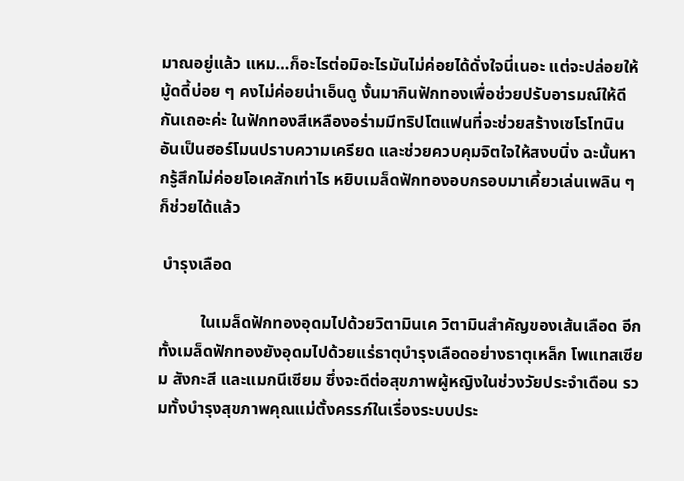มาณอยู่แล้ว แหม…ก็อะไรต่อมิอะไรมันไม่ค่อยได้ดั่งใจนี่เนอะ แต่จะปล่อยให้มู้ดดี้บ่อย ๆ คงไม่ค่อยน่าเอ็นดู งั้นมากินฟักทองเพื่อช่วยปรับอารมณ์ให้ดีกันเถอะค่ะ ในฟักทองสีเหลืองอร่ามมีทริปโตแฟนที่จะช่วยสร้างเซโรโทนิน อันเป็นฮอร์โมนปราบความเครียด และช่วยควบคุมจิตใจให้สงบนิ่ง ฉะนั้นหากรู้สึกไม่ค่อยโอเคสักเท่าไร หยิบเมล็ดฟักทองอบกรอบมาเคี้ยวเล่นเพลิน ๆ ก็ช่วยได้แล้ว

 บำรุงเลือด

          ในเมล็ดฟักทองอุดมไปด้วยวิตามินเค วิตามินสำคัญของเส้นเลือด อีกทั้งเมล็ดฟักทองยังอุดมไปด้วยแร่ธาตุบำรุงเลือดอย่างธาตุเหล็ก โพแทสเซียม สังกะสี และแมกนีเซียม ซึ่งจะดีต่อสุขภาพผู้หญิงในช่วงวัยประจำเดือน รวมทั้งบำรุงสุขภาพคุณแม่ตั้งครรภ์ในเรื่องระบบประ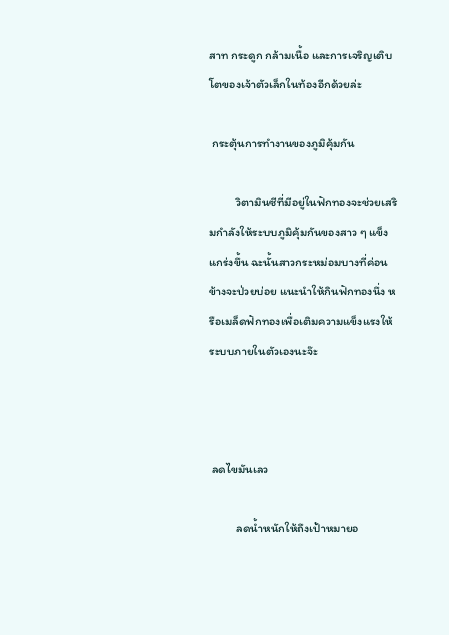สาท กระดูก กล้ามเนื้อ และการเจริญเติบโตของเจ้าตัวเล็กในท้องอีกด้วยล่ะ

 กระตุ้นการทำงานของภูมิคุ้มกัน

          วิตามินซีที่มีอยู่ในฟักทองจะช่วยเสริมกำลังให้ระบบภูมิคุ้มกันของสาว ๆ แข็งแกร่งขึ้น ฉะนั้นสาวกระหม่อมบางที่ค่อนข้างจะป่วยบ่อย แนะนำให้กินฟักทองนึ่ง หรือเมล็ดฟักทองเพื่อเติมความแข็งแรงให้ระบบภายในตัวเองนะจ๊ะ



 ลดไขมันเลว

          ลดน้ำหนักให้ถึงเป้าหมายอ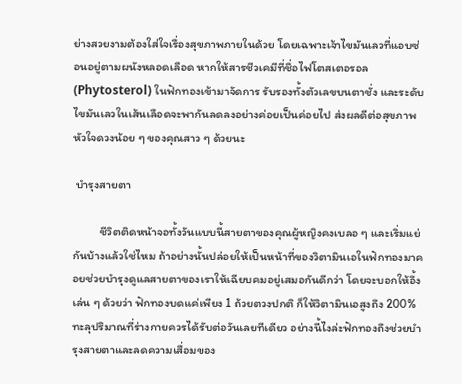ย่างสวยงามต้องใส่ใจเรื่องสุขภาพภายในด้วย โดยเฉพาะเจ้าไขมันเลวที่แอบซ่อนอยู่ตามผนังหลอดเลือด หากให้สารชีวเคมีที่ชื่อไฟโตสเตอรอล (Phytosterol) ในฟักทองเข้ามาจัดการ รับรองทั้งตัวเลขบนตาชั่ง และระดับไขมันเลวในเส้นเลือดจะพากันลดลงอย่างค่อยเป็นค่อยไป ส่งผลดีต่อสุขภาพหัวใจดวงน้อย ๆ ของคุณสาว ๆ ด้วยนะ

 บำรุงสายตา

          ชีวิตติดหน้าจอทั้งวันแบบนี้สายตาของคุณผู้หญิงคงเบลอ ๆ และเริ่มแย่กันบ้างแล้วใช่ไหม ถ้าอย่างนั้นปล่อยให้เป็นหน้าที่ของวิตามินเอในฟักทองมาคอยช่วยบำรุงดูแลสายตาของเราให้เฉียบคมอยู่เสมอกันดีกว่า โดยจะบอกให้อึ้งเล่น ๆ ด้วยว่า ฟักทองบดแค่เพียง 1 ถ้วยตวงปกติ ก็ให้วิตามินเอสูงถึง 200% ทะลุปริมาณที่ร่างกายควรได้รับต่อวันเลยทีเดียว อย่างนี้ไงล่ะฟักทองถึงช่วยบำรุงสายตาและลดความเสื่อมของ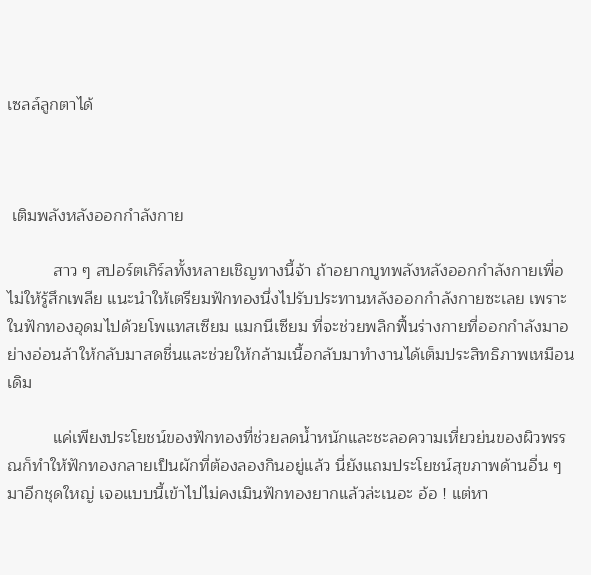เซลล์ลูกตาได้



 เติมพลังหลังออกกำลังกาย

          สาว ๆ สปอร์ตเกิร์ลทั้งหลายเชิญทางนี้จ้า ถ้าอยากบูทพลังหลังออกกำลังกายเพื่อไม่ให้รู้สึกเพลีย แนะนำให้เตรียมฟักทองนึ่งไปรับประทานหลังออกกำลังกายซะเลย เพราะในฟักทองอุดมไปด้วยโพแทสเซียม แมกนีเซียม ที่จะช่วยพลิกฟื้นร่างกายที่ออกกำลังมาอย่างอ่อนล้าให้กลับมาสดชื่นและช่วยให้กล้ามเนื้อกลับมาทำงานได้เต็มประสิทธิภาพเหมือนเดิม

          แค่เพียงประโยชน์ของฟักทองที่ช่วยลดน้ำหนักและชะลอความเหี่ยวย่นของผิวพรรณก็ทำให้ฟักทองกลายเป็นผักที่ต้องลองกินอยู่แล้ว นี่ยังแถมประโยชน์สุขภาพด้านอื่น ๆ มาอีกชุดใหญ่ เจอแบบนี้เข้าไปไม่คงเมินฟักทองยากแล้วล่ะเนอะ อ้อ ! แต่หา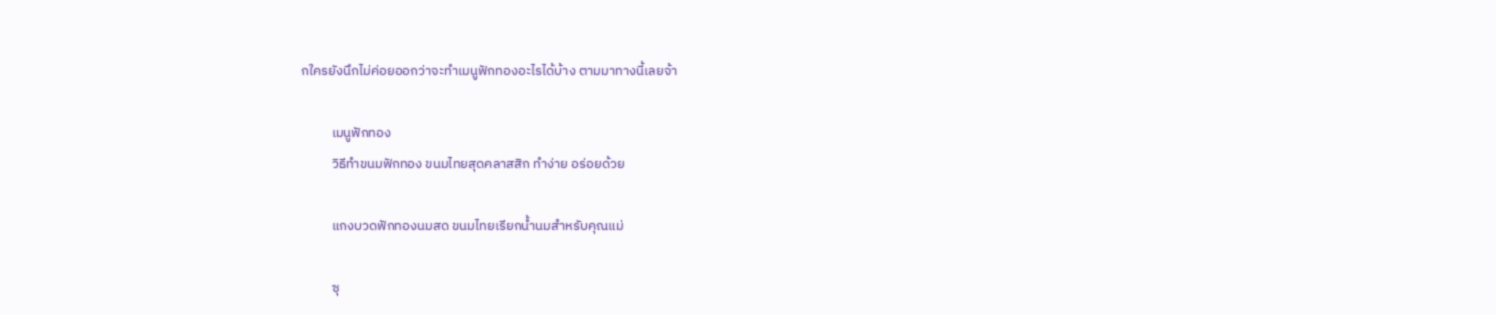กใครยังนึกไม่ค่อยออกว่าจะทำเมนูฟักทองอะไรได้บ้าง ตามมาทางนี้เลยจ้า

          เมนูฟักทอง
          วิธีทำขนมฟักทอง ขนมไทยสุดคลาสสิก ทำง่าย อร่อยด้วย

          แกงบวดฟักทองนมสด ขนมไทยเรียกน้ำนมสำหรับคุณแม่

          ซุ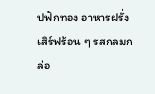ปฟักทอง อาหารฝรั่งเสิร์ฟร้อน ๆ รสกลมกล่อ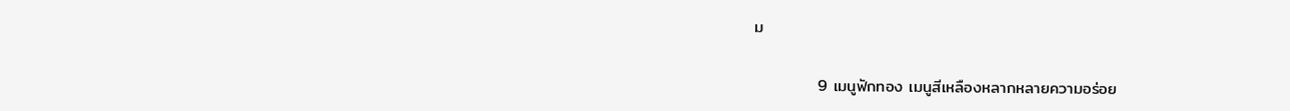ม

           9 เมนูฟักทอง เมนูสีเหลืองหลากหลายความอร่อย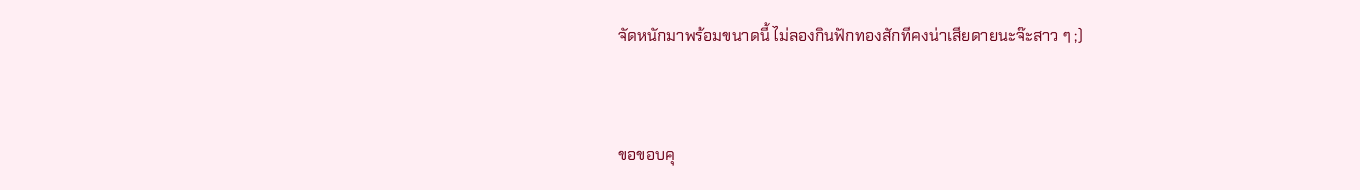จัดหนักมาพร้อมขนาดนี้ ไม่ลองกินฟักทองสักทีคงน่าเสียดายนะจ๊ะสาว ๆ ;)


ขอขอบคุ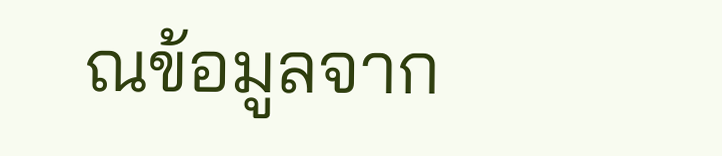ณข้อมูลจาก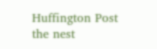Huffington Post
the nest